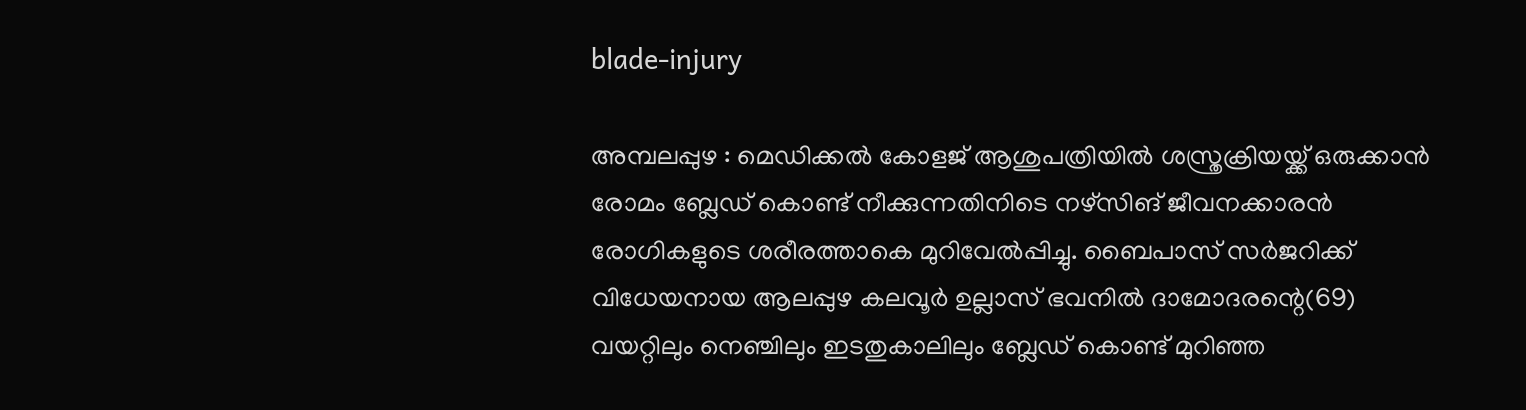blade-injury

അമ്പലപ്പുഴ : മെഡിക്കൽ കോളജ് ആശുപത്രിയിൽ ശസ്ത്രക്രിയയ്ക്ക് ഒരുക്കാൻ രോമം ബ്ലേഡ് കൊണ്ട് നീക്കുന്നതിനിടെ നഴ്സിങ് ജീവനക്കാരന്‍ രോഗികളുടെ ശരീരത്താകെ മുറിവേല്‍പ്പിച്ചു. ബൈപാസ് സര്‍ജറിക്ക് വിധേയനായ ആലപ്പുഴ കലവൂര്‍ ഉല്ലാസ് ഭവനില്‍ ദാമോദരന്റെ(69) വയറ്റിലും നെഞ്ച‌ിലും ഇടതുകാലിലും ബ്ലേഡ് കൊണ്ട് മുറിഞ്ഞ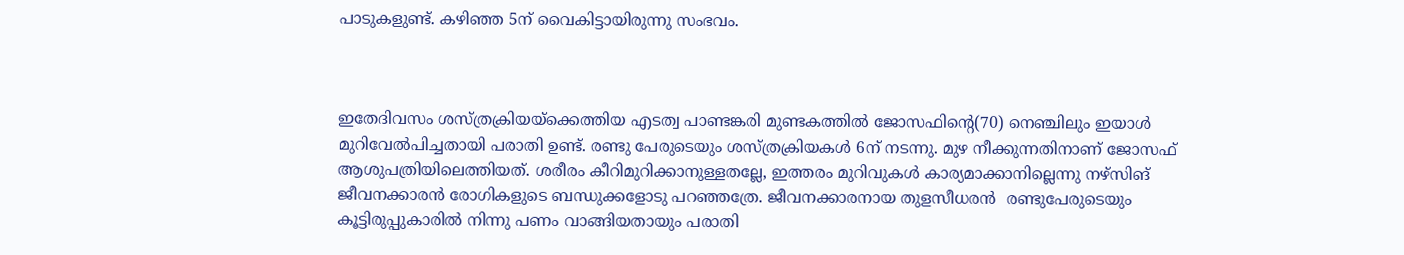പാടുകളുണ്ട്. കഴിഞ്ഞ 5ന് വൈകിട്ടായിരുന്നു സംഭവം.



ഇതേദിവസം ശസ്ത്രക്രിയയ്ക്കെത്തിയ എടത്വ പാണ്ടങ്കരി മുണ്ടകത്തില്‍ ജോസഫിന്റെ(70) നെഞ്ചിലും ഇയാള്‍ മുറിവേല്‍പിച്ചതായി പരാതി ഉണ്ട്. രണ്ടു പേരുടെയും ശസ്ത്രക്രിയകള്‍ 6ന് നടന്നു. മുഴ നീക്കുന്നതിനാണ് ജോസഫ് ആശുപത്രിയിലെത്തിയത്. ശരീരം കീറിമുറിക്കാനുള്ളതല്ലേ, ഇത്തരം മുറിവുകൾ കാര്യമാക്കാനില്ലെന്നു നഴ്സിങ് ജീവനക്കാരൻ രോഗികളുടെ ബന്ധുക്കളോടു പറഞ്ഞത്രേ. ജീവനക്കാരനായ തുളസീധരൻ  രണ്ടുപേരുടെയും കൂട്ടിരുപ്പുകാരിൽ നിന്നു പണം വാങ്ങിയതായും പരാതി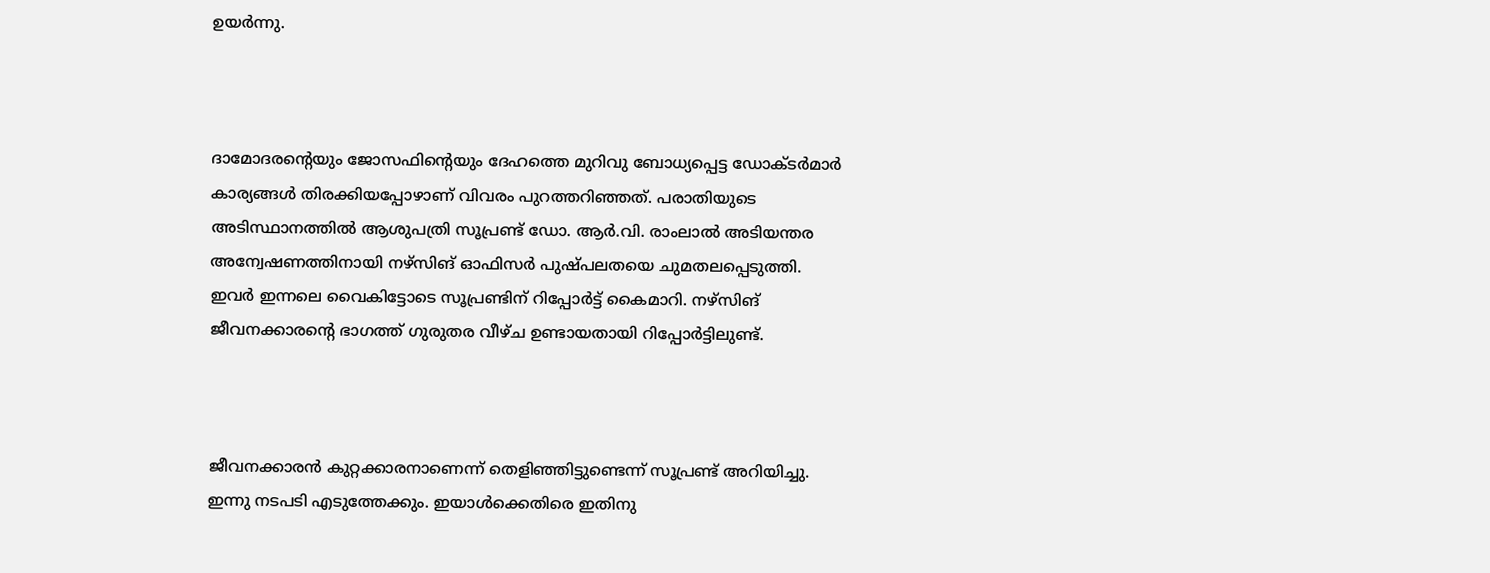ഉയർന്നു.



ദാമോദരന്റെയും ജോസഫിന്റെയും ദേഹത്തെ മുറിവു ബോധ്യപ്പെട്ട ഡോക്ടര്‍മാര്‍ കാര്യങ്ങള്‍ തിരക്കിയപ്പോഴാണ് വിവരം പുറത്തറിഞ്ഞത്. പരാതിയുടെ അടിസ്ഥാനത്തില്‍ ആശുപത്രി സൂപ്രണ്ട് ഡോ. ആര്‍.വി. രാംലാല്‍ അടിയന്തര അന്വേഷണത്തിനായി നഴ്സിങ് ഓഫിസര്‍ പുഷ്പലതയെ ചുമതലപ്പെടുത്തി. ഇവര്‍ ഇന്നലെ വൈകിട്ടോടെ സൂപ്രണ്ടിന് റിപ്പോര്‍ട്ട് കൈമാറി. നഴ്സിങ് ജീവനക്കാരന്റെ ഭാഗത്ത് ഗുരുതര വീഴ്ച ഉണ്ടായതായി റിപ്പോര്‍ട്ടിലുണ്ട്.



ജീവനക്കാരന്‍ കുറ്റക്കാരനാണെന്ന് തെളിഞ്ഞിട്ടുണ്ടെന്ന് സൂപ്രണ്ട് അറിയിച്ചു. ഇന്നു നടപടി എടുത്തേക്കും. ഇയാള്‍‌ക്കെതിരെ ഇതിനു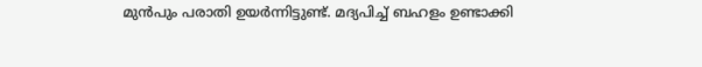മുന്‍‌പും പരാതി ഉയര്‍ന്നിട്ടുണ്ട്. മദ്യപിച്ച് ബഹളം ഉണ്ടാക്കി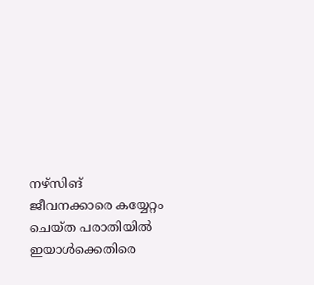നഴ്സിങ് ജീവനക്കാരെ കയ്യേറ്റം ചെയ്ത പരാതിയില്‍ ഇയാള്‍ക്കെതിരെ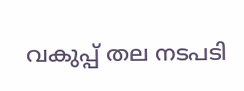വകുപ്പ് തല നടപടി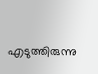എടുത്തിരുന്നു